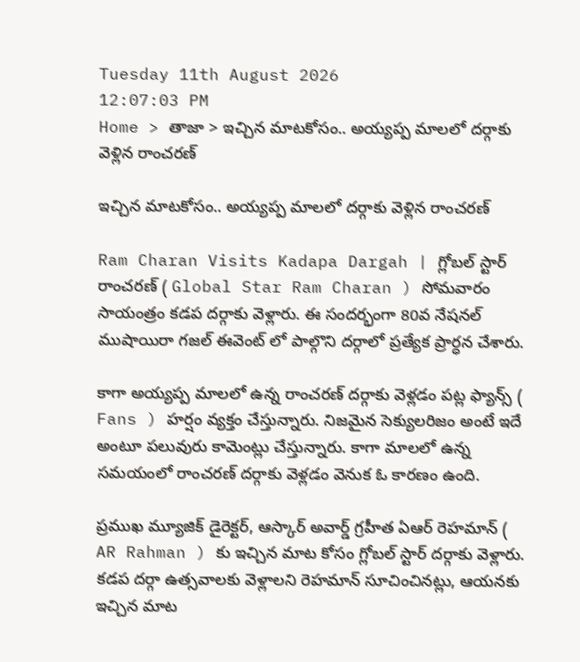Tuesday 11th August 2026
12:07:03 PM
Home > తాజా > ఇచ్చిన మాటకోసం.. అయ్యప్ప మాలలో దర్గాకు వెళ్లిన రాంచరణ్

ఇచ్చిన మాటకోసం.. అయ్యప్ప మాలలో దర్గాకు వెళ్లిన రాంచరణ్

Ram Charan Visits Kadapa Dargah | గ్లోబల్ స్టార్ రాంచరణ్ ( Global Star Ram Charan ) సోమవారం సాయంత్రం కడప దర్గాకు వెళ్లారు. ఈ సందర్భంగా 80వ నేషనల్ ముషాయిరా గజల్ ఈవెంట్ లో పాల్గొని దర్గాలో ప్రత్యేక ప్రార్ధన చేశారు.

కాగా అయ్యప్ప మాలలో ఉన్న రాంచరణ్ దర్గాకు వెళ్లడం పట్ల ఫ్యాన్స్ ( Fans ) హర్షం వ్యక్తం చేస్తున్నారు. నిజమైన సెక్యులరిజం అంటే ఇదే అంటూ పలువురు కామెంట్లు చేస్తున్నారు. కాగా మాలలో ఉన్న సమయంలో రాంచరణ్ దర్గాకు వెళ్లడం వెనుక ఓ కారణం ఉంది.

ప్రముఖ మ్యూజిక్ డైరెక్టర్, ఆస్కార్ అవార్డ్ గ్రహీత ఏఆర్ రెహమాన్ ( AR Rahman ) కు ఇచ్చిన మాట కోసం గ్లోబల్ స్టార్ దర్గాకు వెళ్లారు. కడప దర్గా ఉత్సవాలకు వెళ్లాలని రెహమాన్ సూచించినట్లు, ఆయనకు ఇచ్చిన మాట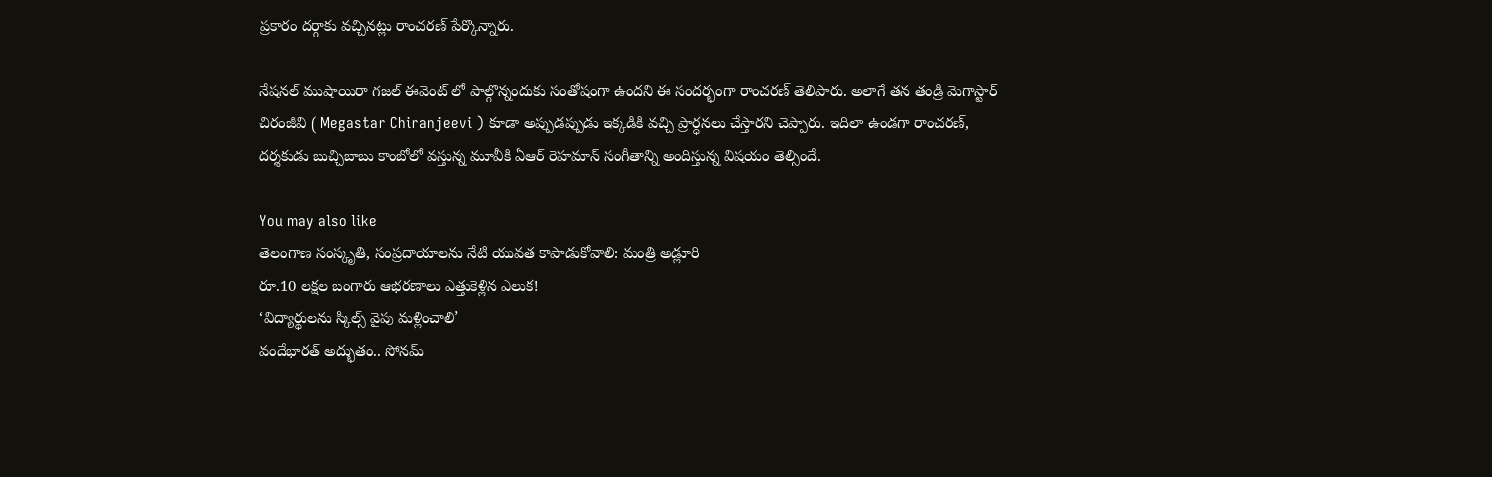ప్రకారం దర్గాకు వచ్చినట్లు రాంచరణ్ పేర్కొన్నారు.

నేషనల్ ముషాయిరా గజల్ ఈవెంట్ లో పాల్గొన్నందుకు సంతోషంగా ఉందని ఈ సందర్భంగా రాంచరణ్ తెలిపారు. అలాగే తన తండ్రి మెగాస్టార్ చిరంజీవి ( Megastar Chiranjeevi ) కూడా అప్పుడప్పుడు ఇక్కడికి వచ్చి ప్రార్ధనలు చేస్తారని చెప్పారు. ఇదిలా ఉండగా రాంచరణ్, దర్శకుడు బుచ్చిబాబు కాంబోలో వస్తున్న మూవీకి ఏఆర్ రెహమాన్ సంగీతాన్ని అందిస్తున్న విషయం తెల్సిందే.

You may also like
తెలంగాణ సంస్కృతి, సంప్రదాయాలను నేటి యువత కాపాడుకోవాలి: మంత్రి అడ్లూరి
రూ.10 లక్షల బంగారు ఆభరణాలు ఎత్తుకెళ్లిన ఎలుక!
‘విద్యార్థులను స్కిల్స్ వైపు మళ్లించాలి’
వందేభారత్ అద్భుతం.. సోనమ్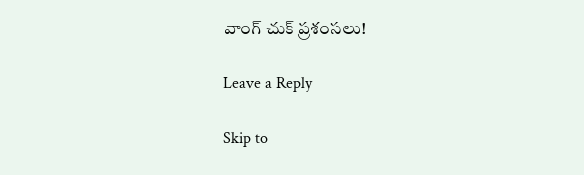వాంగ్ చుక్ ప్రశంసలు!

Leave a Reply

Skip to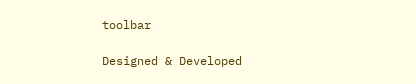toolbar

Designed & Developed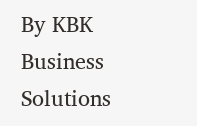By KBK Business Solutions